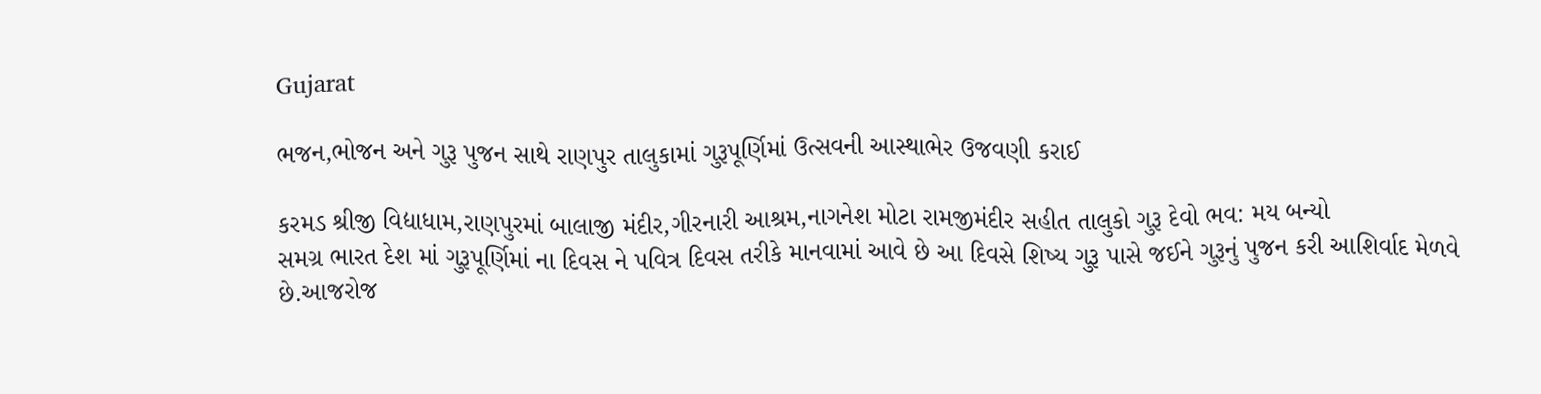Gujarat

ભજન,ભોજન અને ગુરૂ પુજન સાથે રાણપુર તાલુકામાં ગુરૂપૂર્ણિમાં ઉત્સવની આસ્થાભેર ઉજવણી કરાઈ

કરમડ શ્રીજી વિદ્યાધામ,રાણપુરમાં બાલાજી મંદીર,ગીરનારી આશ્રમ,નાગનેશ મોટા રામજીમંદીર સહીત તાલુકો ગુરૂ દેવો ભવ: મય બન્યો
સમગ્ર ભારત દેશ માં ગુરૂપૂર્ણિમાં ના દિવસ ને પવિત્ર દિવસ તરીકે માનવામાં આવે છે આ દિવસે શિષ્ય ગુરૂ પાસે જઈને ગુરૂનું પુજન કરી આશિર્વાદ મેળવે છે.આજરોજ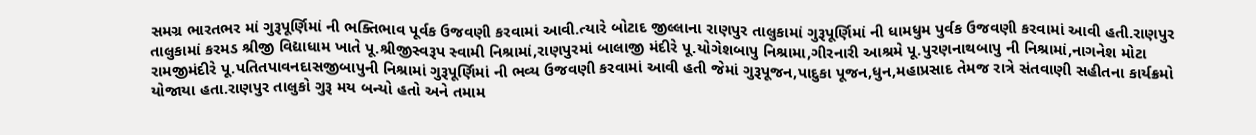સમગ્ર ભારતભર માં ગુરૂપૂર્ણિમાં ની ભક્તિભાવ પૂર્વક ઉજવણી કરવામાં આવી.ત્યારે બોટાદ જીલ્લાના રાણપુર તાલુકામાં ગુરૂપૂર્ણિમાં ની ધામધુમ પુર્વક ઉજવણી કરવામાં આવી હતી.રાણપુર તાલુકામાં કરમડ શ્રીજી વિદ્યાધામ ખાતે પૂ.શ્રીજીસ્વરૂપ સ્વામી નિશ્રામાં,રાણપુરમાં બાલાજી મંદીરે પૂ.યોગેશબાપુ નિશ્રામા,ગીરનારી આશ્રમે પૂ.પુરણનાથબાપુ ની નિશ્રામાં,નાગનેશ મોટા રામજીમંદીરે પૂ.પતિતપાવનદાસજીબાપુની નિશ્રામાં ગુરૂપૂર્ણિમાં ની ભવ્ય ઉજવણી કરવામાં આવી હતી જેમાં ગુરૂપૂજન,પાદુકા પૂજન,ધુન,મહાપ્રસાદ તેમજ રાત્રે સંતવાણી સહીતના કાર્યક્રમો યોજાયા હતા.રાણપુર તાલુકો ગુરૂ મય બન્યો હતો અને તમામ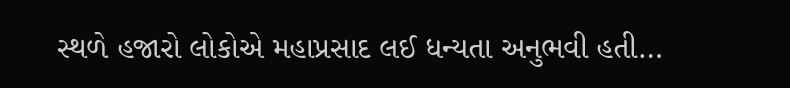સ્થળે હજારો લોકોએ મહાપ્રસાદ લઈ ધન્યતા અનુભવી હતી…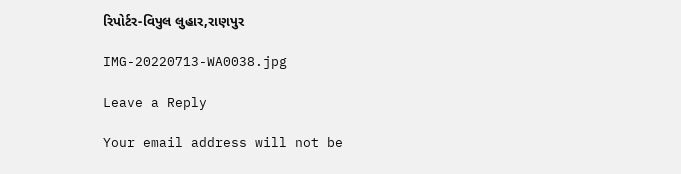રિપોર્ટર-વિપુલ લુહાર,રાણપુર

IMG-20220713-WA0038.jpg

Leave a Reply

Your email address will not be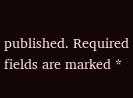published. Required fields are marked *